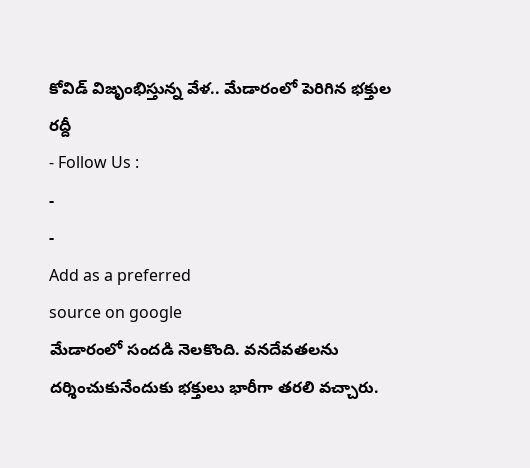కోవిడ్ విజృంభిస్తున్న వేళ.. మేడారంలో పెరిగిన భక్తుల రద్దీ
- Follow Us :
-
-
Add as a preferred
source on google
మేడారంలో సందడి నెలకొంది. వనదేవతలను దర్శించుకునేందుకు భక్తులు భారీగా తరలి వచ్చారు.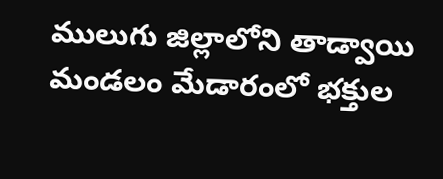ములుగు జిల్లాలోని తాడ్వాయి మండలం మేడారంలో భక్తుల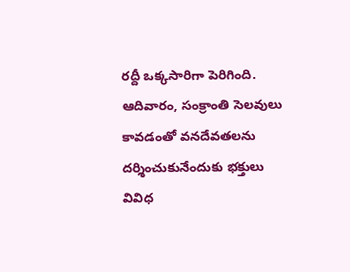రద్దీ ఒక్కసారిగా పెరిగింది. ఆదివారం, సంక్రాంతి సెలవులు కావడంతో వనదేవతలను దర్శించుకునేందుకు భక్తులు వివిధ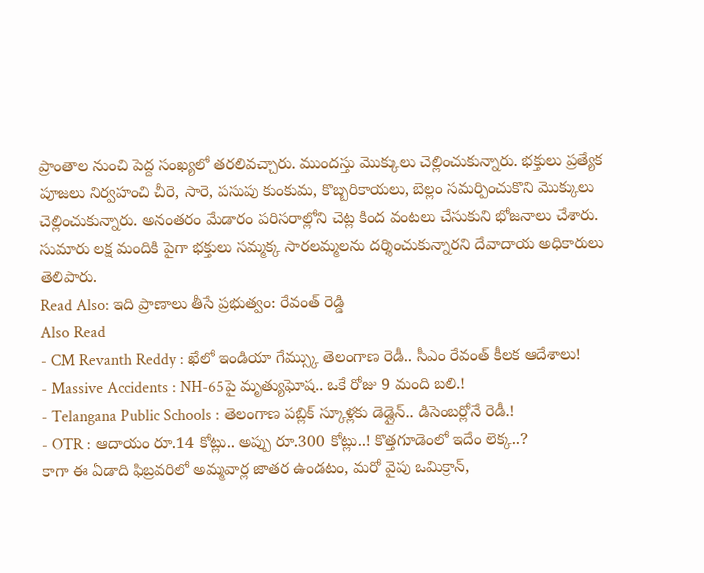ప్రాంతాల నుంచి పెద్ద సంఖ్యలో తరలివచ్చారు. ముందస్తు మొక్కులు చెల్లించుకున్నారు. భక్తులు ప్రత్యేక పూజలు నిర్వహంచి చీరె, సారె, పసుపు కుంకుమ, కొబ్బరికాయలు, బెల్లం సమర్పించుకొని మొక్కులు చెల్లించుకున్నారు. అనంతరం మేడారం పరిసరాల్లోని చెట్ల కింద వంటలు చేసుకుని భోజనాలు చేశారు. సుమారు లక్ష మందికి పైగా భక్తులు సమ్మక్క సారలమ్మలను దర్శించుకున్నారని దేవాదాయ అధికారులు తెలిపారు.
Read Also: ఇది ప్రాణాలు తీసే ప్రభుత్వం: రేవంత్ రెడ్డి
Also Read
- CM Revanth Reddy : ఖేలో ఇండియా గేమ్స్కు తెలంగాణ రెడీ.. సీఎం రేవంత్ కీలక ఆదేశాలు!
- Massive Accidents : NH-65పై మృత్యుఘోష.. ఒకే రోజు 9 మంది బలి.!
- Telangana Public Schools : తెలంగాణ పబ్లిక్ స్కూళ్లకు డెడ్లైన్.. డిసెంబర్లోనే రెడీ.!
- OTR : ఆదాయం రూ.14 కోట్లు.. అప్పు రూ.300 కోట్లు..! కొత్తగూడెంలో ఇదేం లెక్క..?
కాగా ఈ ఏడాది ఫిబ్రవరిలో అమ్మవార్ల జాతర ఉండటం, మరో వైపు ఒమిక్రాన్,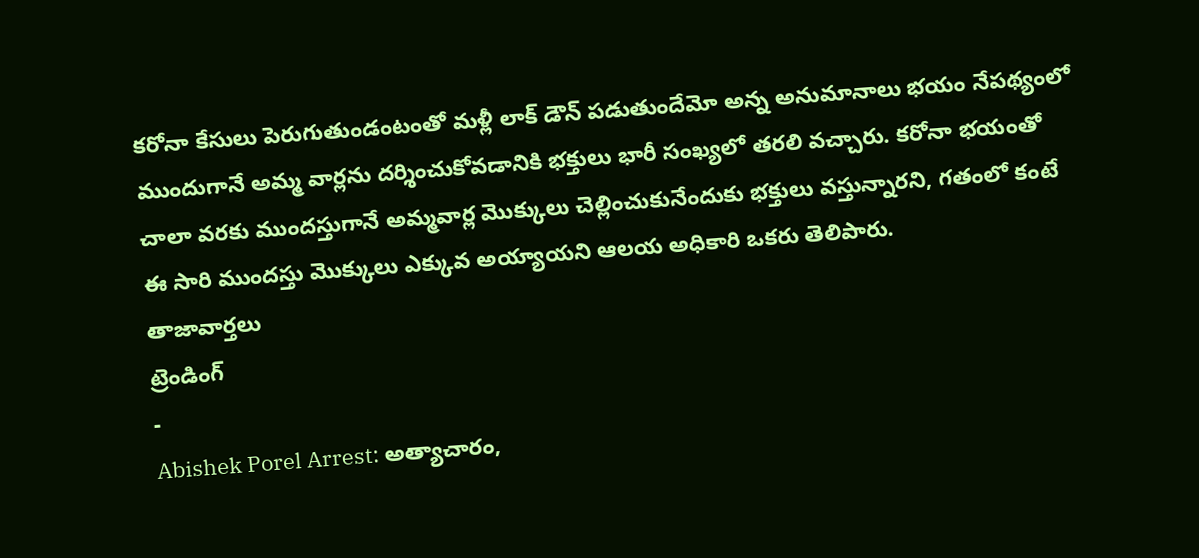కరోనా కేసులు పెరుగుతుండంటంతో మళ్లీ లాక్ డౌన్ పడుతుందేమో అన్న అనుమానాలు భయం నేపథ్యంలో ముందుగానే అమ్మ వార్లను దర్శించుకోవడానికి భక్తులు భారీ సంఖ్యలో తరలి వచ్చారు. కరోనా భయంతో చాలా వరకు ముందస్తుగానే అమ్మవార్ల మొక్కులు చెల్లించుకునేందుకు భక్తులు వస్తున్నారని, గతంలో కంటే ఈ సారి ముందస్తు మొక్కులు ఎక్కువ అయ్యాయని ఆలయ అధికారి ఒకరు తెలిపారు.
తాజావార్తలు
ట్రెండింగ్
-
Abishek Porel Arrest: అత్యాచారం,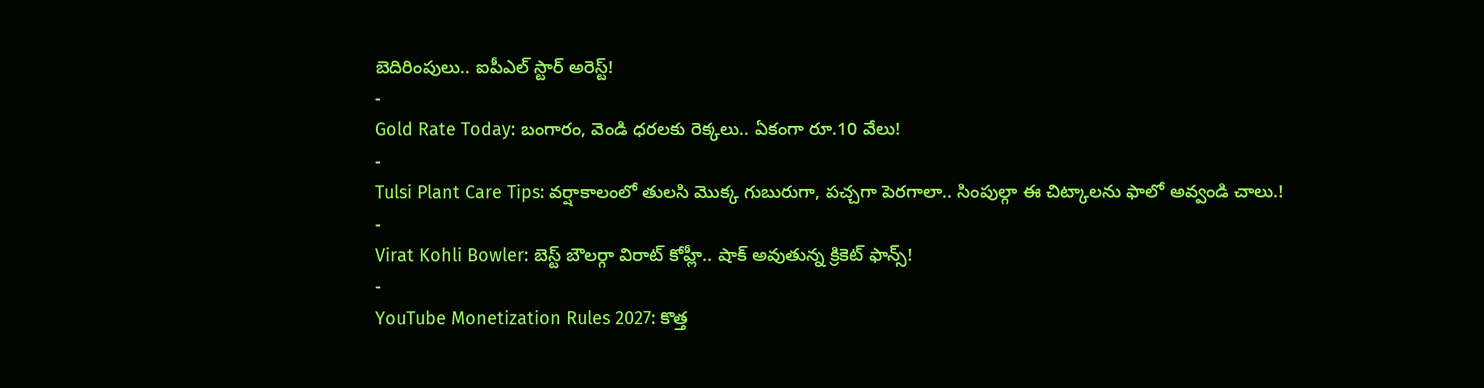బెదిరింపులు.. ఐపీఎల్ స్టార్ అరెస్ట్!
-
Gold Rate Today: బంగారం, వెండి ధరలకు రెక్కలు.. ఏకంగా రూ.10 వేలు!
-
Tulsi Plant Care Tips: వర్షాకాలంలో తులసి మొక్క గుబురుగా, పచ్చగా పెరగాలా.. సింపుల్గా ఈ చిట్కాలను ఫాలో అవ్వండి చాలు.!
-
Virat Kohli Bowler: బెస్ట్ బౌలర్గా విరాట్ కోహ్లీ.. షాక్ అవుతున్న క్రికెట్ ఫాన్స్!
-
YouTube Monetization Rules 2027: కొత్త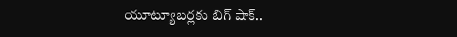యూట్యూబర్లకు బిగ్ షాక్..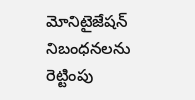మోనిటైజేషన్ నిబంధనలను రెట్టింపు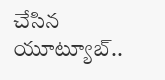చేసిన యూట్యూబ్..